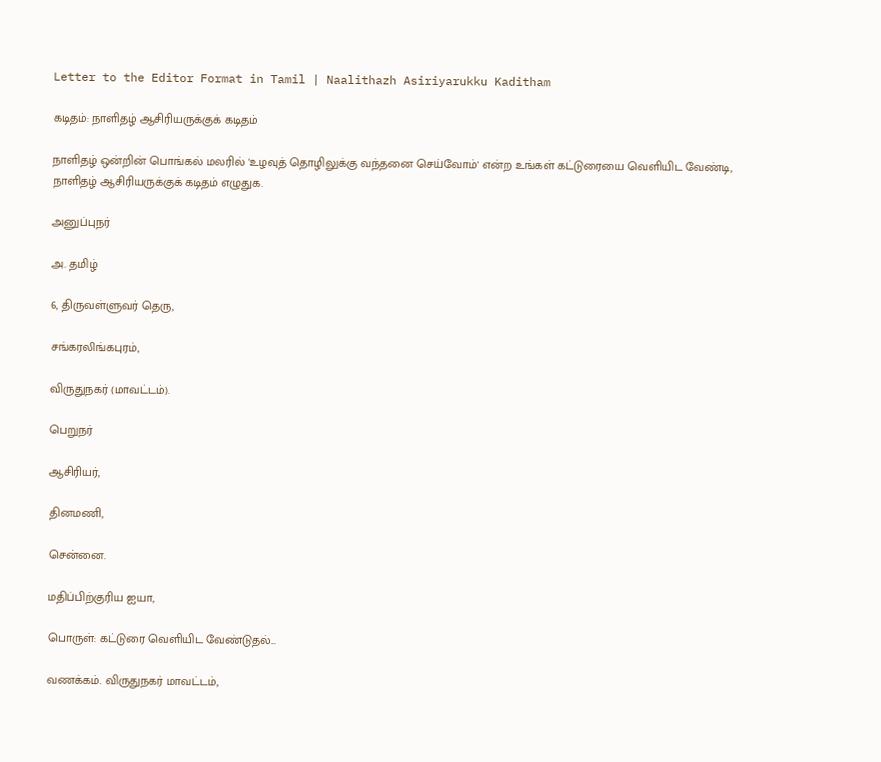Letter to the Editor Format in Tamil | Naalithazh Asiriyarukku Kaditham

கடிதம்: நாளிதழ் ஆசிரியருக்குக் கடிதம்

நாளிதழ் ஒன்றின் பொங்கல் மலரில் 'உழவுத் தொழிலுக்கு வந்தனை செய்வோம்' என்ற உங்கள் கட்டுரையை வெளியிட வேண்டி, நாளிதழ் ஆசிரியருக்குக் கடிதம் எழுதுக.

அனுப்புநர்

அ. தமிழ்

6, திருவள்ளுவர் தெரு,

சங்கரலிங்கபுரம்,

விருதுநகர் (மாவட்டம்).

பெறுநர்

ஆசிரியர்,

தினமணி,

சென்னை.

மதிப்பிற்குரிய ஐயா,

பொருள்: கட்டுரை வெளியிட வேண்டுதல்...

வணக்கம். விருதுநகர் மாவட்டம்,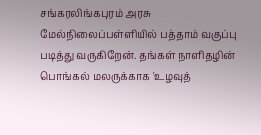சங்கரலிங்கபுரம் அரசு மேல்நிலைப்பள்ளியில் பத்தாம் வகுப்பு படித்து வருகிறேன். தங்கள் நாளிதழின் பொங்கல் மலருக்காக 'உழவுத்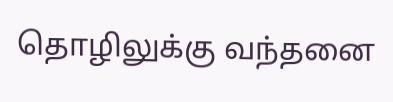தொழிலுக்கு வந்தனை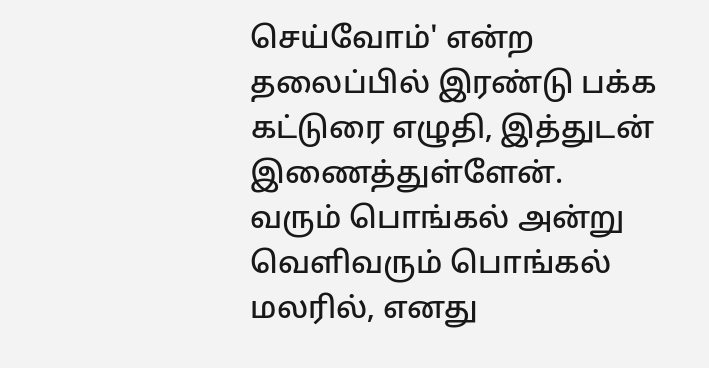செய்வோம்' என்ற தலைப்பில் இரண்டு பக்க கட்டுரை எழுதி, இத்துடன் இணைத்துள்ளேன். வரும் பொங்கல் அன்று வெளிவரும் பொங்கல் மலரில், எனது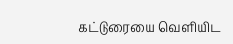கட்டுரையை வெளியிட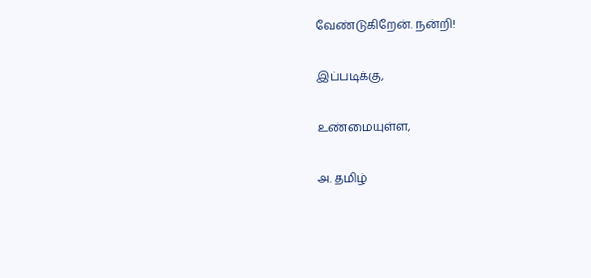வேண்டுகிறேன். நன்றி!

இப்படிக்கு,

உண்மையுள்ள,

அ. தமிழ்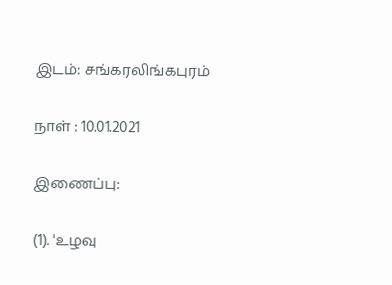இடம்: சங்கரலிங்கபுரம்

நாள் : 10.01.2021

இணைப்பு:

(1). 'உழவு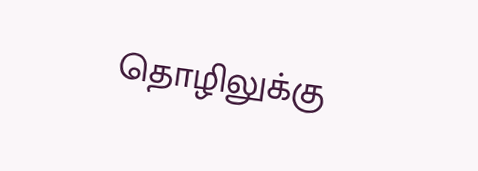தொழிலுக்கு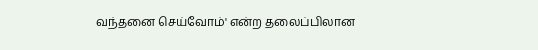வந்தனை செய்வோம்' என்ற தலைப்பிலான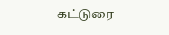கட்டுரை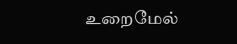உறைமேல்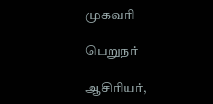முகவரி

பெறுநர்

ஆசிரியர்,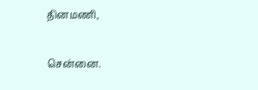தினமணி,

சென்னை.